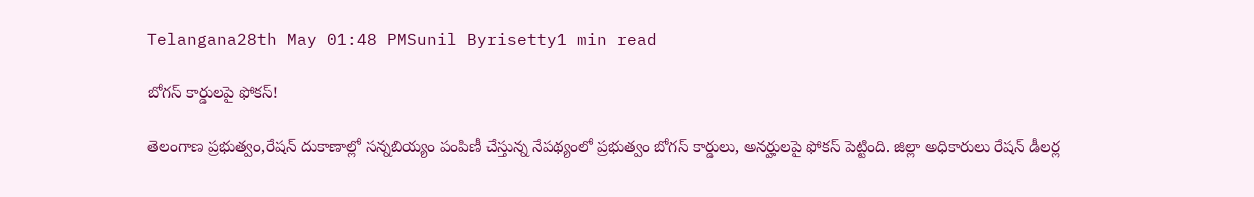Telangana28th May 01:48 PMSunil Byrisetty1 min read

బోగస్ కార్డులపై ఫోకస్!

తెలంగాణ ప్రభుత్వం,రేషన్ దుకాణాల్లో సన్నబియ్యం పంపిణీ చేస్తున్న నేపథ్యంలో ప్రభుత్వం బోగస్ కార్డులు, అనర్హులపై ఫోకస్ పెట్టింది. జిల్లా అధికారులు రేషన్ డీలర్ల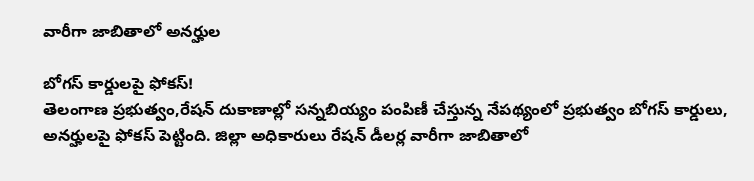వారీగా జాబితాలో అనర్హుల

బోగస్ కార్డులపై ఫోకస్!
తెలంగాణ ప్రభుత్వం,రేషన్ దుకాణాల్లో సన్నబియ్యం పంపిణీ చేస్తున్న నేపథ్యంలో ప్రభుత్వం బోగస్ కార్డులు, అనర్హులపై ఫోకస్ పెట్టింది. జిల్లా అధికారులు రేషన్ డీలర్ల వారీగా జాబితాలో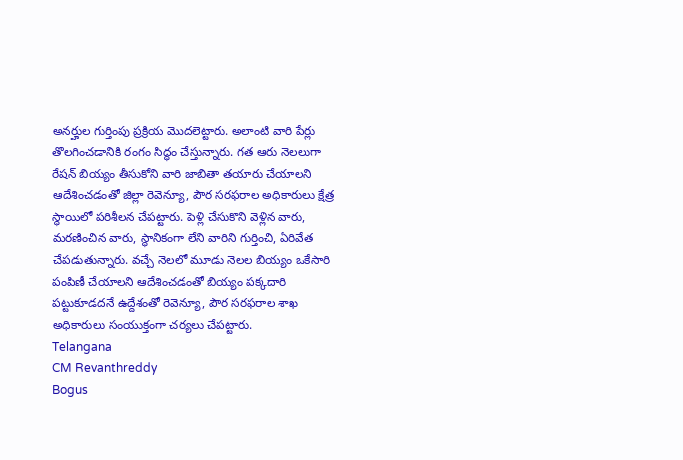అనర్హుల గుర్తింపు ప్రక్రియ మొదలెట్టారు. అలాంటి వారి పేర్లు తొలగించడానికి రంగం సిద్ధం చేస్తున్నారు. గత ఆరు నెలలుగా రేషన్‌ బియ్యం తీసుకోని వారి జాబితా తయారు చేయాలని ఆదేశించడంతో జిల్లా రెవెన్యూ, పౌర సరఫరాల అధికారులు క్షేత్ర స్థాయిలో పరిశీలన చేపట్టారు. పెళ్లి చేసుకొని వెళ్లిన వారు, మరణించిన వారు, స్థానికంగా లేని వారిని గుర్తించి, ఏరివేత చేపడుతున్నారు. వచ్చే నెలలో మూడు నెలల బియ్యం ఒకేసారి పంపిణీ చేయాలని ఆదేశించడంతో బియ్యం పక్కదారి పట్టుకూడదనే ఉద్దేశంతో రెవెన్యూ, పౌర సరఫరాల శాఖ అధికారులు సంయుక్తంగా చర్యలు చేపట్టారు.
Telangana
CM Revanthreddy
Bogus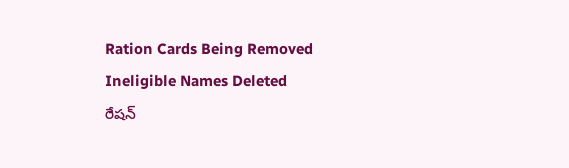Ration Cards Being Removed
Ineligible Names Deleted
రేషన్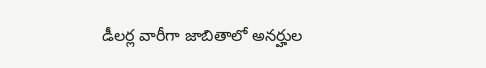డీలర్ల వారీగా జాబితాలో అనర్హుల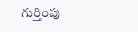గుర్తింపు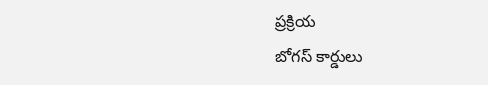ప్రక్రియ
బోగస్ కార్డులు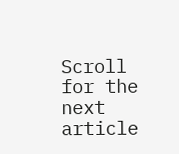Scroll for the next article